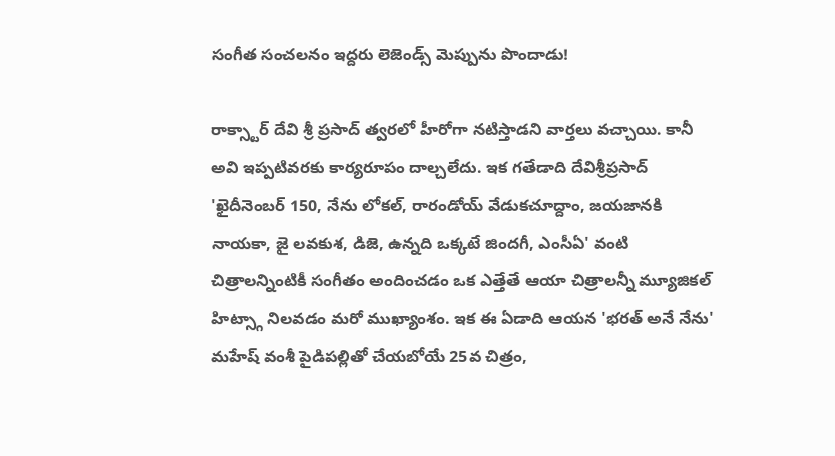సంగీత సంచలనం ఇద్దరు లెజెండ్స్ మెప్పును పొందాడు!

రాక్స్టార్ దేవి శ్రీ ప్రసాద్ త్వరలో హీరోగా నటిస్తాడని వార్తలు వచ్చాయి. కానీ అవి ఇప్పటివరకు కార్యరూపం దాల్చలేదు. ఇక గతేడాది దేవిశ్రీప్రసాద్ 'ఖైదీనెంబర్ 150, నేను లోకల్, రారండోయ్ వేడుకచూద్దాం, జయజానకి నాయకా, జై లవకుశ, డిజె, ఉన్నది ఒక్కటే జిందగీ, ఎంసీఏ' వంటి చిత్రాలన్నింటికీ సంగీతం అందించడం ఒక ఎత్తేతే ఆయా చిత్రాలన్నీ మ్యూజికల్ హిట్స్గా నిలవడం మరో ముఖ్యాంశం. ఇక ఈ ఏడాది ఆయన 'భరత్ అనే నేను' మహేష్ వంశీ పైడిపల్లితో చేయబోయే 25వ చిత్రం,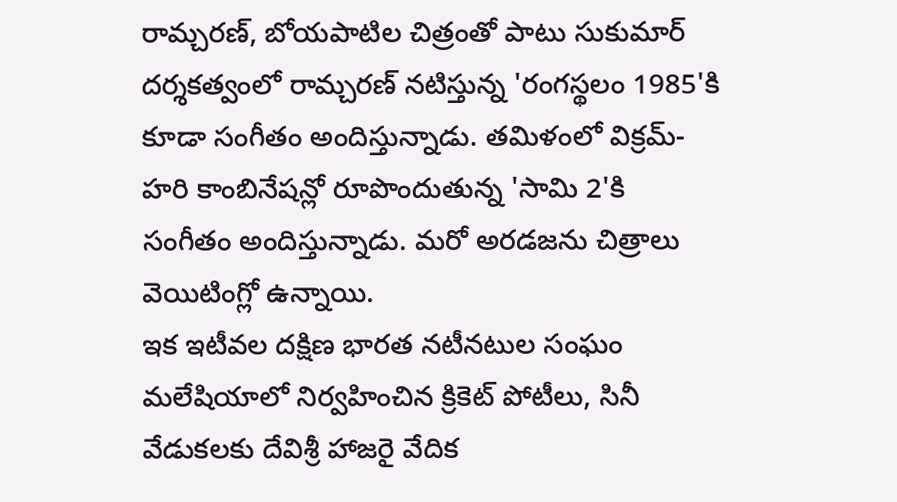రామ్చరణ్, బోయపాటిల చిత్రంతో పాటు సుకుమార్ దర్శకత్వంలో రామ్చరణ్ నటిస్తున్న 'రంగస్థలం 1985'కి కూడా సంగీతం అందిస్తున్నాడు. తమిళంలో విక్రమ్-హరి కాంబినేషన్లో రూపొందుతున్న 'సామి 2'కి సంగీతం అందిస్తున్నాడు. మరో అరడజను చిత్రాలు వెయిటింగ్లో ఉన్నాయి.
ఇక ఇటీవల దక్షిణ భారత నటీనటుల సంఘం మలేషియాలో నిర్వహించిన క్రికెట్ పోటీలు, సినీ వేడుకలకు దేవిశ్రీ హాజరై వేదిక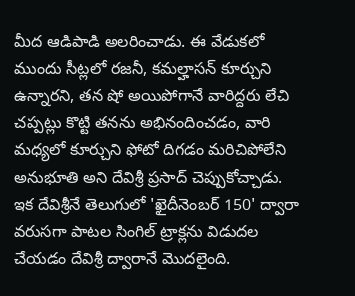మీద ఆడిపాడి అలరించాడు. ఈ వేడుకలో ముందు సీట్లలో రజనీ, కమల్హాసన్ కూర్చుని ఉన్నారని, తన షో అయిపోగానే వారిద్దరు లేచి చప్పట్లు కొట్టి తనను అభినందించడం, వారి మధ్యలో కూర్చుని ఫోటో దిగడం మరిచిపోలేని అనుభూతి అని దేవిశ్రీ ప్రసాద్ చెప్పుకోచ్చాడు. ఇక దేవిశ్రీనే తెలుగులో 'ఖైదీనెంబర్ 150' ద్వారా వరుసగా పాటల సింగిల్ ట్రాక్లను విడుదల చేయడం దేవిశ్రీ ద్వారానే మొదలైంది.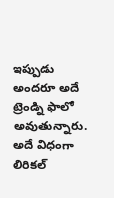ఇప్పుడు అందరూ అదే ట్రెండ్ని ఫాలో అవుతున్నారు. అదే విధంగా లిరికల్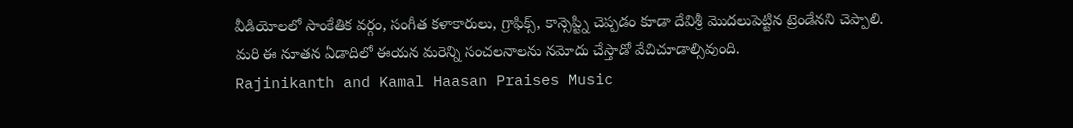వీడియోలలో సాంకేతిక వర్గం, సంగీత కళాకారులు, గ్రాఫిక్స్, కాన్సెప్ట్ని చెప్పడం కూడా దేవిశ్రీ మొదలుపెట్టిన ట్రెండేనని చెప్పాలి. మరి ఈ నూతన ఏడాదిలో ఈయన మరెన్ని సంచలనాలను నమోదు చేస్తాడో వేచిచూడాల్సివుంది.
Rajinikanth and Kamal Haasan Praises Music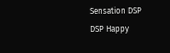Sensation DSP
DSP Happy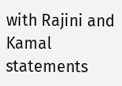with Rajini and Kamal statements